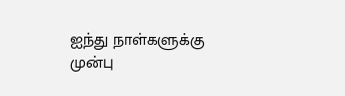ஐந்து நாள்களுக்கு முன்பு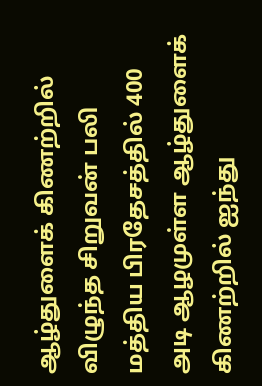ஆழ்துளைக் கிணற்றில் விழுந்த சிறுவன் பலி
மத்திய பிரதேசத்தில் 400 அடி ஆழமுள்ள ஆழ்துளைக் கிணற்றில் ஐந்து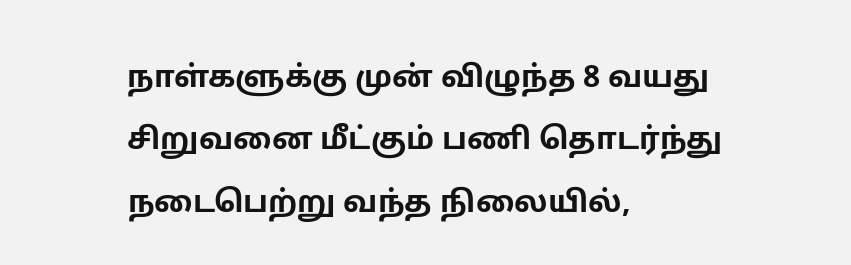நாள்களுக்கு முன் விழுந்த 8 வயது சிறுவனை மீட்கும் பணி தொடர்ந்து நடைபெற்று வந்த நிலையில்,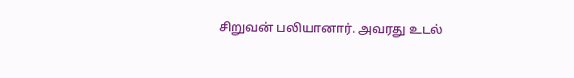சிறுவன் பலியானார். அவரது உடல்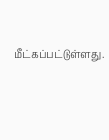மீட்கப்பட்டுள்ளது.